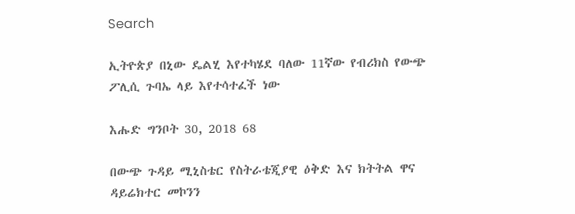Search

ኢትዮጵያ በኒው ዴልሂ እየተካሄደ ባለው 11ኛው የብሪክስ የውጭ ፖሊሲ ጉባኤ ላይ እየተሳተፈች ነው

እሑድ ግንቦት 30, 2018 68

በውጭ ጉዳይ ሚኒስቴር የስትራቴጂያዊ ዕቅድ እና ክትትል ዋና ዳይሬክተር መኮንን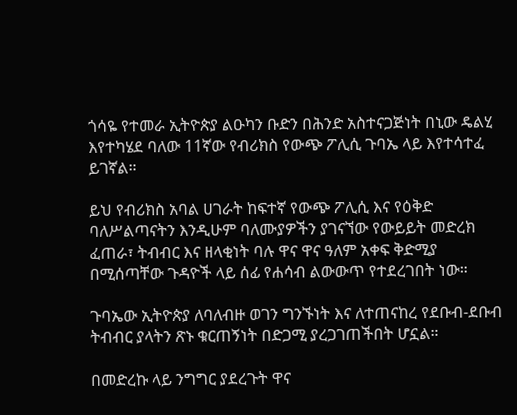ጎሳዬ የተመራ ኢትዮጵያ ልዑካን ቡድን በሕንድ አስተናጋጅነት በኒው ዴልሂ እየተካሄደ ባለው 11ኛው የብሪክስ የውጭ ፖሊሲ ጉባኤ ላይ እየተሳተፈ ይገኛል።

ይህ የብሪክስ አባል ሀገራት ከፍተኛ የውጭ ፖሊሲ እና የዕቅድ ባለሥልጣናትን እንዲሁም ባለሙያዎችን ያገናኘው የውይይት መድረክ ፈጠራ፣ ትብብር እና ዘላቂነት ባሉ ዋና ዋና ዓለም አቀፍ ቅድሚያ በሚሰጣቸው ጉዳዮች ላይ ሰፊ የሐሳብ ልውውጥ የተደረገበት ነው።

ጉባኤው ኢትዮጵያ ለባለብዙ ወገን ግንኙነት እና ለተጠናከረ የደቡብ-ደቡብ ትብብር ያላትን ጽኑ ቁርጠኝነት በድጋሚ ያረጋገጠችበት ሆኗል።

በመድረኩ ላይ ንግግር ያደረጉት ዋና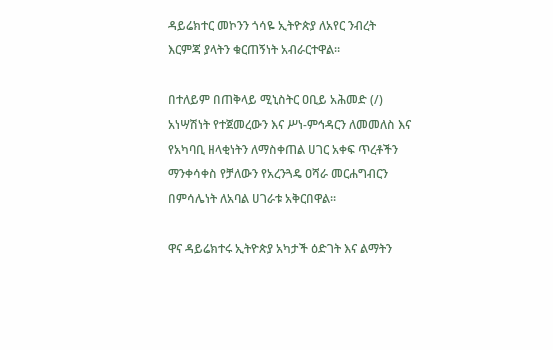ዳይሬክተር መኮንን ጎሳዬ ኢትዮጵያ ለአየር ንብረት እርምጃ ያላትን ቁርጠኝነት አብራርተዋል።

በተለይም በጠቅላይ ሚኒስትር ዐቢይ አሕመድ (/) አነሣሽነት የተጀመረውን እና ሥነ-ምኅዳርን ለመመለስ እና የአካባቢ ዘላቂነትን ለማስቀጠል ሀገር አቀፍ ጥረቶችን ማንቀሳቀስ የቻለውን የአረንጓዴ ዐሻራ መርሐግብርን በምሳሌነት ለአባል ሀገራቱ አቅርበዋል።

ዋና ዳይሬክተሩ ኢትዮጵያ አካታች ዕድገት እና ልማትን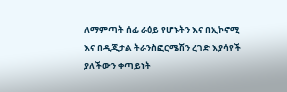ለማምጣት ሰፊ ራዕይ የሆኑትን እና በኢኮኖሚ እና በዲጂታል ትራንስፎርሜሽን ረገድ እያሳየች ያለችውን ቀጣይነት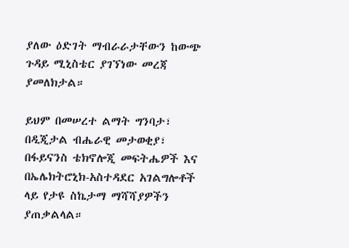ያለው ዕድገት ማብራራታቸውን ከውጭ ጉዳይ ሚኒስቴር ያገኘነው መረጃ ያመለክታል።

ይህም በመሠረተ ልማት ግንባታ፣ በዲጂታል ብሔራዊ መታወቂያ፣ በፋይናንስ ቴክኖሎጂ መፍትሔዎች እና በኤሌክትሮኒክ-አስተዳደር አገልግሎቶች ላይ የታዩ ስኬታማ ማሻሻያዎችን ያጠቃልላል።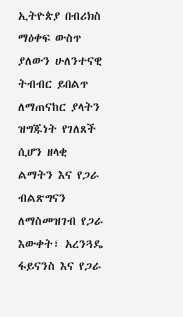ኢትዮጵያ በብሪክስ ማዕቀፍ ውስጥ ያለውን ሁለንተናዊ ትብብር ይበልጥ ለማጠናከር ያላትን ዝግጁነት የገለጸች ሲሆን ዘላቂ ልማትን እና የጋራ ብልጽግናን ለማስመዝገብ የጋራ እውቀት፣ አረንጓዴ ፋይናንስ እና የጋራ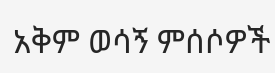አቅም ወሳኝ ምሰሶዎች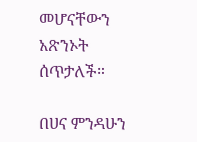መሆናቸውን አጽንኦት ሰጥታለች።

በሀና ምንዳሁን